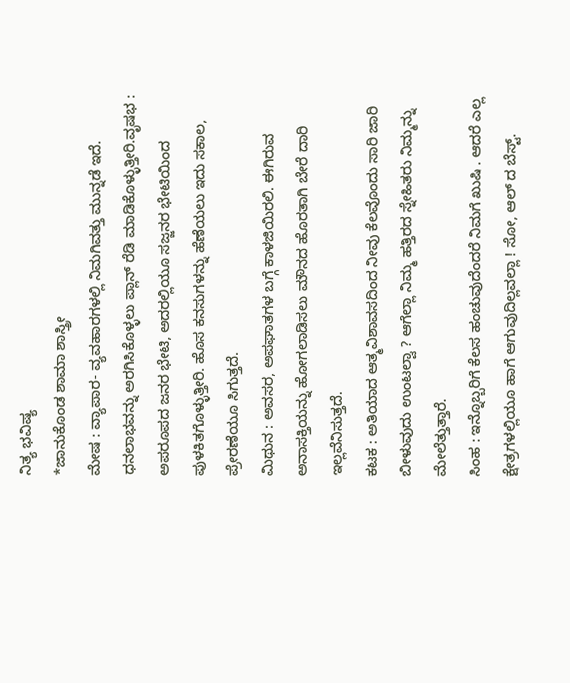ನಿತ್ಯ ಭವಿಷ್ಯ
*ಜಾನುಕೊಂಡ ಶಾಮಾ ಶಾಸ್ತ್ರೀ
ಮೇಷ : ವ್ಯಾಪಾರ- ವ್ಯವಹಾರಗಳಲ್ಲಿ ನಿಮಗಿವತ್ತು ಮುನ್ನಡೆ ಇದೆ. ಧನಲಾಭವನ್ನು ಅರಗಿಸಿಕೊಳ್ಳಲು ಪ್ಲಾನ್ ರೆಡಿ ಮಾಡಿಕೊಳ್ಳುತ್ತೀರಿ.ವೃಷಭ : ಅಪರೂಪದ ಜನರ ಭೇಟಿ, ಅದರಲ್ಲಿಯೂ ಸಜ್ಜನರ ಭೇಟಿಯಿಂದ ಪುಳಕಿತಗೊಳ್ಳುತ್ತೀರಿ. ಹೊಸ ಕನಸುಗಳನ್ನು ಹೆಣೆಯಲು ಇದು ಸಕಾಲ, ಪ್ರೇರಣೆಯೂ ಸಿಗುತ್ತದೆ.
ಮಿಥುನ : ಅವಸರ, ಅಪಘಾತಗಳ ಬಗ್ಗೆ ಕಾಳಜಿಯಿರಲಿ. ಈಗಿರುವ ಅನಾಸಕ್ತಿಯನ್ನು ಹೋಗಲಾಡಿಸಲು ಮೌನದ ಹೊರತಾಗಿ ಬೇರೆ ದಾರಿ ಇಲ್ಲವೆನಿಸುತ್ತದೆ.
ಕಟಕ : ಅತಿಯಾದ ಆತ್ಮವಿಶಾವಸದಿಂದ ನೀವು ಕೆಲವೊಂದು ಸಾರಿ ಜಾರಿ ಬೀಳುವುದು ಉಂಟಲ್ವಾ ? ಆಗೆಲ್ಲಾ ನಿಮ್ಮ ಹತ್ತಿರದ ಸ್ನೇಹಿತರು ನಿಮ್ಮನ್ನು ಮೇಲೆತ್ತುತ್ತಾರೆ.
ಸಿಂಹ : ಇನ್ನೊಬ್ಬರಿಗೆ ಕೆಲಸ ಹಂಚುವುದೆಂದರೆ ನಿಮಗೆ ಖುಷಿ . ಆದರೆ ಎಲ್ಲ ಕ್ಷೇತ್ರಗಳಲ್ಲಿಯೂ ಹಾಗೆ ಆಗುವುದಿಲ್ಲವಲ್ಲಾ ! ಸೋ, ಆಲ್ ದ ಬೆಸ್ಟ್.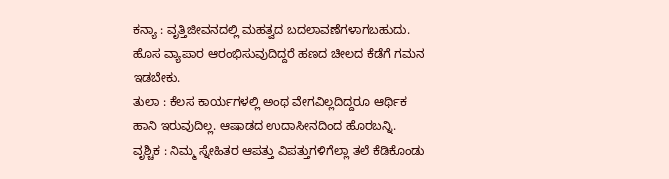ಕನ್ಯಾ : ವೃತ್ತಿಜೀವನದಲ್ಲಿ ಮಹತ್ವದ ಬದಲಾವಣೆಗಳಾಗಬಹುದು. ಹೊಸ ವ್ಯಾಪಾರ ಆರಂಭಿಸುವುದಿದ್ದರೆ ಹಣದ ಚೀಲದ ಕೆಡೆಗೆ ಗಮನ ಇಡಬೇಕು.
ತುಲಾ : ಕೆಲಸ ಕಾರ್ಯಗಳಲ್ಲಿ ಅಂಥ ವೇಗವಿಲ್ಲದಿದ್ದರೂ ಆರ್ಥಿಕ ಹಾನಿ ಇರುವುದಿಲ್ಲ. ಆಷಾಡದ ಉದಾಸೀನದಿಂದ ಹೊರಬನ್ನಿ.
ವೃಶ್ಚಿಕ : ನಿಮ್ಮ ಸ್ನೇಹಿತರ ಆಪತ್ತು ವಿಪತ್ತುಗಳಿಗೆಲ್ಲಾ ತಲೆ ಕೆಡಿಕೊಂಡು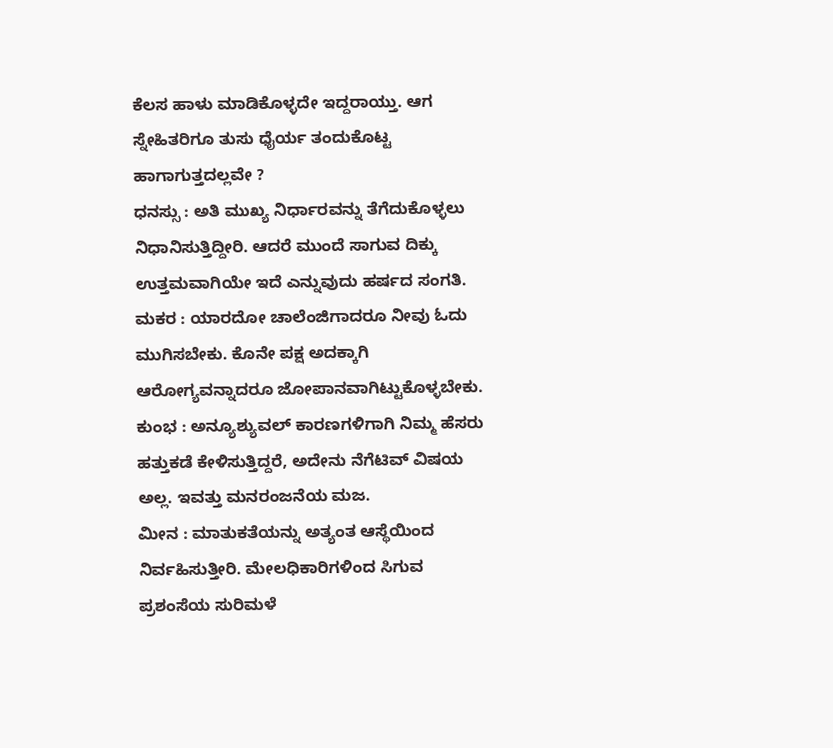ಕೆಲಸ ಹಾಳು ಮಾಡಿಕೊಳ್ಳದೇ ಇದ್ದರಾಯ್ತು. ಆಗ ಸ್ನೇಹಿತರಿಗೂ ತುಸು ಧೈರ್ಯ ತಂದುಕೊಟ್ಟ ಹಾಗಾಗುತ್ತದಲ್ಲವೇ ?
ಧನಸ್ಸು : ಅತಿ ಮುಖ್ಯ ನಿರ್ಧಾರವನ್ನು ತೆಗೆದುಕೊಳ್ಳಲು ನಿಧಾನಿಸುತ್ತಿದ್ದೀರಿ. ಆದರೆ ಮುಂದೆ ಸಾಗುವ ದಿಕ್ಕು ಉತ್ತಮವಾಗಿಯೇ ಇದೆ ಎನ್ನುವುದು ಹರ್ಷದ ಸಂಗತಿ.
ಮಕರ : ಯಾರದೋ ಚಾಲೆಂಜಿಗಾದರೂ ನೀವು ಓದು ಮುಗಿಸಬೇಕು. ಕೊನೇ ಪಕ್ಷ ಅದಕ್ಕಾಗಿ ಆರೋಗ್ಯವನ್ನಾದರೂ ಜೋಪಾನವಾಗಿಟ್ಟುಕೊಳ್ಳಬೇಕು.
ಕುಂಭ : ಅನ್ಯೂಶ್ಯುವಲ್ ಕಾರಣಗಳಿಗಾಗಿ ನಿಮ್ಮ ಹೆಸರು ಹತ್ತುಕಡೆ ಕೇಳಿಸುತ್ತಿದ್ದರೆ, ಅದೇನು ನೆಗೆಟಿವ್ ವಿಷಯ ಅಲ್ಲ. ಇವತ್ತು ಮನರಂಜನೆಯ ಮಜ.
ಮೀನ : ಮಾತುಕತೆಯನ್ನು ಅತ್ಯಂತ ಆಸ್ಥೆಯಿಂದ ನಿರ್ವಹಿಸುತ್ತೀರಿ. ಮೇಲಧಿಕಾರಿಗಳಿಂದ ಸಿಗುವ ಪ್ರಶಂಸೆಯ ಸುರಿಮಳೆ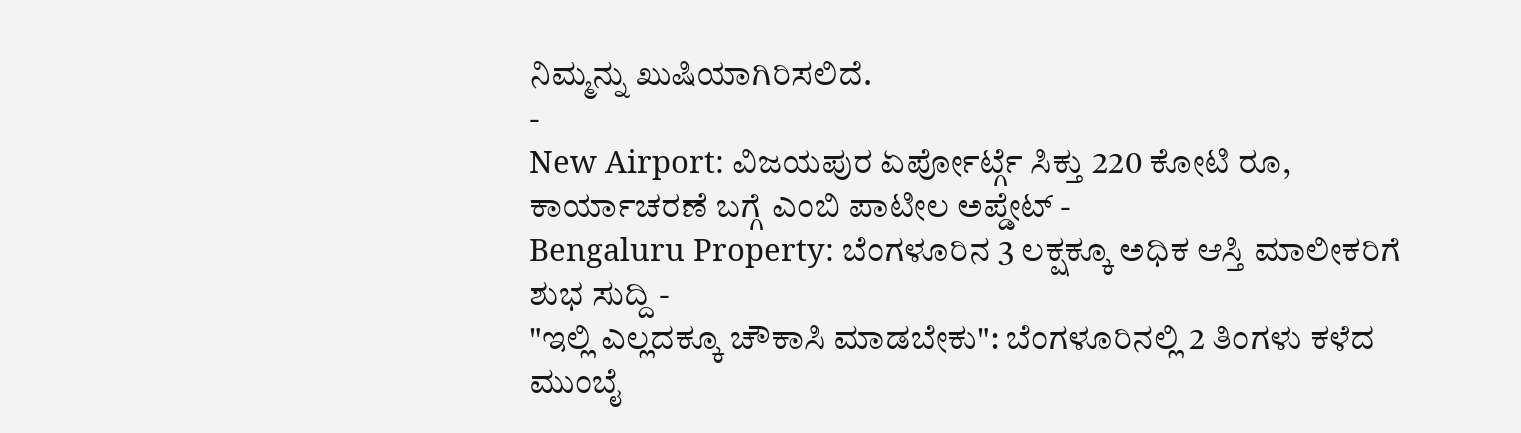ನಿಮ್ಮನ್ನು ಖುಷಿಯಾಗಿರಿಸಲಿದೆ.
-
New Airport: ವಿಜಯಪುರ ಏರ್ಪೋರ್ಟ್ಗೆ ಸಿಕ್ತು 220 ಕೋಟಿ ರೂ, ಕಾರ್ಯಾಚರಣೆ ಬಗ್ಗೆ ಎಂಬಿ ಪಾಟೀಲ ಅಪ್ಡೇಟ್ -
Bengaluru Property: ಬೆಂಗಳೂರಿನ 3 ಲಕ್ಷಕ್ಕೂ ಅಧಿಕ ಆಸ್ತಿ ಮಾಲೀಕರಿಗೆ ಶುಭ ಸುದ್ದಿ -
"ಇಲ್ಲಿ ಎಲ್ಲದಕ್ಕೂ ಚೌಕಾಸಿ ಮಾಡಬೇಕು": ಬೆಂಗಳೂರಿನಲ್ಲಿ 2 ತಿಂಗಳು ಕಳೆದ ಮುಂಬೈ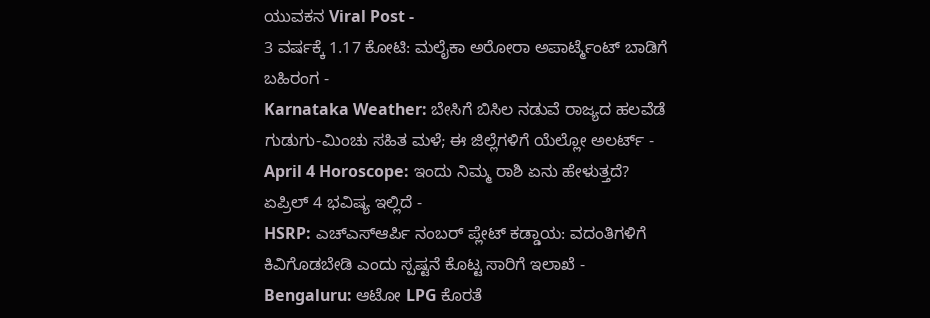ಯುವಕನ Viral Post -
3 ವರ್ಷಕ್ಕೆ 1.17 ಕೋಟಿ: ಮಲೈಕಾ ಅರೋರಾ ಅಪಾರ್ಟ್ಮೆಂಟ್ ಬಾಡಿಗೆ ಬಹಿರಂಗ -
Karnataka Weather: ಬೇಸಿಗೆ ಬಿಸಿಲ ನಡುವೆ ರಾಜ್ಯದ ಹಲವೆಡೆ ಗುಡುಗು-ಮಿಂಚು ಸಹಿತ ಮಳೆ; ಈ ಜಿಲ್ಲೆಗಳಿಗೆ ಯೆಲ್ಲೋ ಅಲರ್ಟ್ -
April 4 Horoscope: ಇಂದು ನಿಮ್ಮ ರಾಶಿ ಏನು ಹೇಳುತ್ತದೆ? ಏಪ್ರಿಲ್ 4 ಭವಿಷ್ಯ ಇಲ್ಲಿದೆ -
HSRP: ಎಚ್ಎಸ್ಆರ್ಪಿ ನಂಬರ್ ಪ್ಲೇಟ್ ಕಡ್ಡಾಯ: ವದಂತಿಗಳಿಗೆ ಕಿವಿಗೊಡಬೇಡಿ ಎಂದು ಸ್ಪಷ್ಟನೆ ಕೊಟ್ಟ ಸಾರಿಗೆ ಇಲಾಖೆ -
Bengaluru: ಆಟೋ LPG ಕೊರತೆ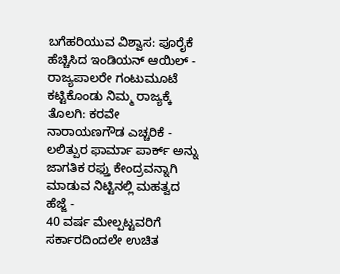ಬಗೆಹರಿಯುವ ವಿಶ್ವಾಸ: ಪೂರೈಕೆ ಹೆಚ್ಚಿಸಿದ ಇಂಡಿಯನ್ ಆಯಿಲ್ -
ರಾಜ್ಯಪಾಲರೇ ಗಂಟುಮೂಟೆ ಕಟ್ಟಿಕೊಂಡು ನಿಮ್ಮ ರಾಜ್ಯಕ್ಕೆ ತೊಲಗಿ: ಕರವೇ ನಾರಾಯಣಗೌಡ ಎಚ್ಚರಿಕೆ -
ಲಲಿತ್ಪುರ ಫಾರ್ಮಾ ಪಾರ್ಕ್ ಅನ್ನು ಜಾಗತಿಕ ರಫ್ತು ಕೇಂದ್ರವನ್ನಾಗಿ ಮಾಡುವ ನಿಟ್ಟಿನಲ್ಲಿ ಮಹತ್ವದ ಹೆಜ್ಜೆ -
40 ವರ್ಷ ಮೇಲ್ಪಟ್ಟವರಿಗೆ ಸರ್ಕಾರದಿಂದಲೇ ಉಚಿತ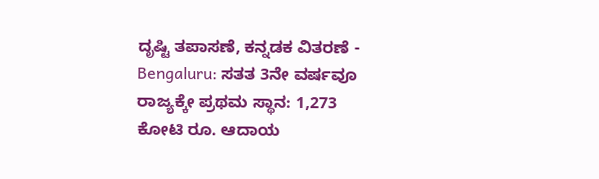ದೃಷ್ಟಿ ತಪಾಸಣೆ, ಕನ್ನಡಕ ವಿತರಣೆ -
Bengaluru: ಸತತ 3ನೇ ವರ್ಷವೂ ರಾಜ್ಯಕ್ಕೇ ಪ್ರಥಮ ಸ್ಥಾನ: 1,273 ಕೋಟಿ ರೂ. ಆದಾಯ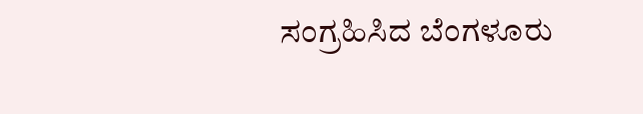ಸಂಗ್ರಹಿಸಿದ ಬೆಂಗಳೂರು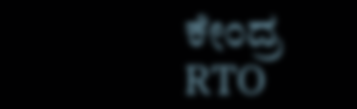ಕೇಂದ್ರ RTO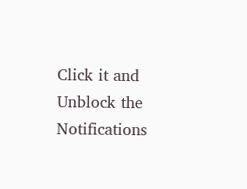Click it and Unblock the Notifications